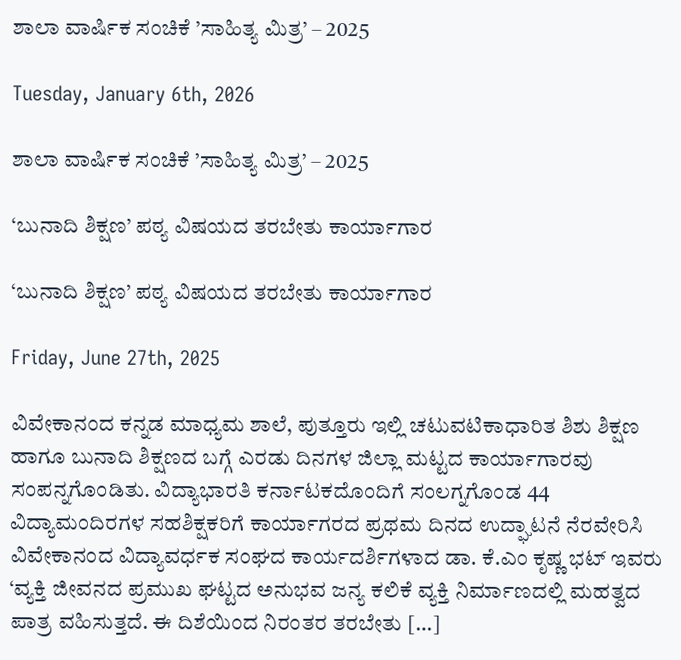ಶಾಲಾ ವಾರ್ಷಿಕ ಸಂಚಿಕೆ ’ಸಾಹಿತ್ಯ ಮಿತ್ರ’ – 2025

Tuesday, January 6th, 2026

ಶಾಲಾ ವಾರ್ಷಿಕ ಸಂಚಿಕೆ ’ಸಾಹಿತ್ಯ ಮಿತ್ರ’ – 2025

‘ಬುನಾದಿ ಶಿಕ್ಷಣ’ ಪಠ್ಯ ವಿಷಯದ ತರಬೇತು ಕಾರ್ಯಾಗಾರ

‘ಬುನಾದಿ ಶಿಕ್ಷಣ’ ಪಠ್ಯ ವಿಷಯದ ತರಬೇತು ಕಾರ್ಯಾಗಾರ

Friday, June 27th, 2025

ವಿವೇಕಾನಂದ ಕನ್ನಡ ಮಾಧ್ಯಮ ಶಾಲೆ, ಪುತ್ತೂರು ಇಲ್ಲಿ ಚಟುವಟಿಕಾಧಾರಿತ ಶಿಶು ಶಿಕ್ಷಣ ಹಾಗೂ ಬುನಾದಿ ಶಿಕ್ಷಣದ ಬಗ್ಗೆ ಎರಡು ದಿನಗಳ ಜಿಲ್ಲಾ ಮಟ್ಟದ ಕಾರ್ಯಾಗಾರವು ಸಂಪನ್ನಗೊಂಡಿತು. ವಿದ್ಯಾಭಾರತಿ ಕರ್ನಾಟಕದೊಂದಿಗೆ ಸಂಲಗ್ನಗೊಂಡ 44 ವಿದ್ಯಾಮಂದಿರಗಳ ಸಹಶಿಕ್ಷಕರಿಗೆ ಕಾರ್ಯಾಗರದ ಪ್ರಥಮ ದಿನದ ಉದ್ಘಾಟನೆ ನೆರವೇರಿಸಿ ವಿವೇಕಾನಂದ ವಿದ್ಯಾವರ್ಧಕ ಸಂಘದ ಕಾರ್ಯದರ್ಶಿಗಳಾದ ಡಾ. ಕೆ.ಎಂ ಕೃಷ್ಣ ಭಟ್ ಇವರು ‘ವ್ಯಕ್ತಿ ಜೀವನದ ಪ್ರಮುಖ ಘಟ್ಟದ ಅನುಭವ ಜನ್ಯ ಕಲಿಕೆ ವ್ಯಕ್ತಿ ನಿರ್ಮಾಣದಲ್ಲಿ ಮಹತ್ವದ ಪಾತ್ರ ವಹಿಸುತ್ತದೆ. ಈ ದಿಶೆಯಿಂದ ನಿರಂತರ ತರಬೇತು […]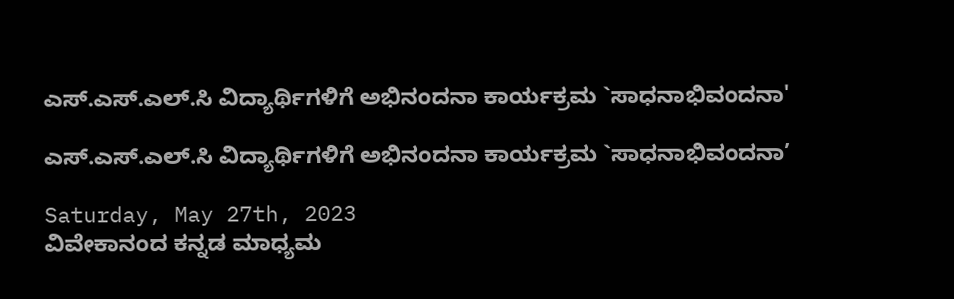ಎಸ್.ಎಸ್.ಎಲ್.ಸಿ ವಿದ್ಯಾರ್ಥಿಗಳಿಗೆ ಅಭಿನಂದನಾ ಕಾರ್ಯಕ್ರಮ `ಸಾಧನಾಭಿವಂದನಾ'

ಎಸ್.ಎಸ್.ಎಲ್.ಸಿ ವಿದ್ಯಾರ್ಥಿಗಳಿಗೆ ಅಭಿನಂದನಾ ಕಾರ್ಯಕ್ರಮ `ಸಾಧನಾಭಿವಂದನಾ’

Saturday, May 27th, 2023
ವಿವೇಕಾನಂದ ಕನ್ನಡ ಮಾಧ್ಯಮ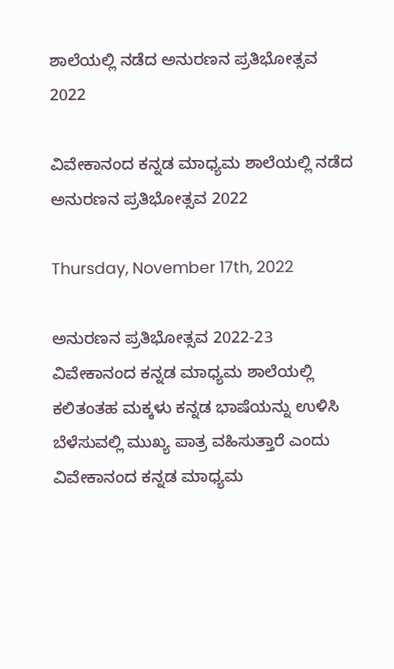ಶಾಲೆಯಲ್ಲಿ ನಡೆದ ಅನುರಣನ ಪ್ರತಿಭೋತ್ಸವ 2022

ವಿವೇಕಾನಂದ ಕನ್ನಡ ಮಾಧ್ಯಮ ಶಾಲೆಯಲ್ಲಿ ನಡೆದ ಅನುರಣನ ಪ್ರತಿಭೋತ್ಸವ 2022

Thursday, November 17th, 2022

ಅನುರಣನ ಪ್ರತಿಭೋತ್ಸವ 2022-23 ವಿವೇಕಾನಂದ ಕನ್ನಡ ಮಾಧ್ಯಮ ಶಾಲೆಯಲ್ಲಿ ಕಲಿತಂತಹ ಮಕ್ಕಳು ಕನ್ನಡ ಭಾಷೆಯನ್ನು ಉಳಿಸಿ ಬೆಳೆಸುವಲ್ಲಿ ಮುಖ್ಯ ಪಾತ್ರ ವಹಿಸುತ್ತಾರೆ ಎಂದು ವಿವೇಕಾನಂದ ಕನ್ನಡ ಮಾಧ್ಯಮ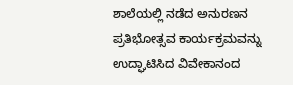ಶಾಲೆಯಲ್ಲಿ ನಡೆದ ಅನುರಣನ ಪ್ರತಿಭೋತ್ಸವ ಕಾರ್ಯಕ್ರಮವನ್ನು ಉದ್ಘಾಟಿಸಿದ ವಿವೇಕಾನಂದ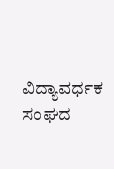ವಿದ್ಯಾವರ್ಧಕ ಸಂಘದ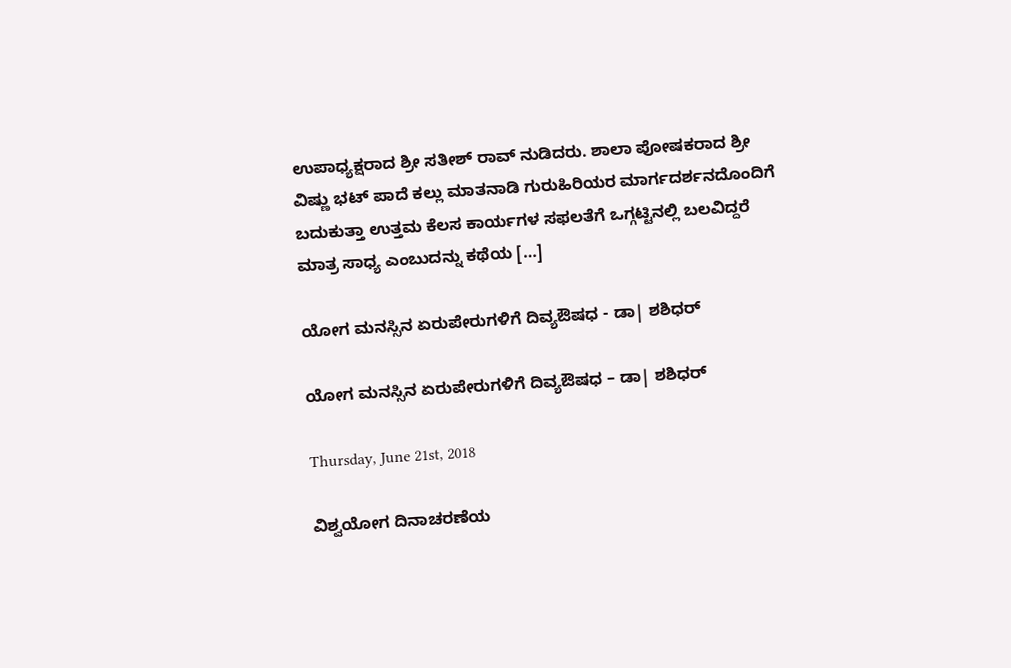ಉಪಾಧ್ಯಕ್ಷರಾದ ಶ್ರೀ ಸತೀಶ್ ರಾವ್ ನುಡಿದರು. ಶಾಲಾ ಪೋಷಕರಾದ ಶ್ರೀ ವಿಷ್ಣು ಭಟ್ ಪಾದೆ ಕಲ್ಲು ಮಾತನಾಡಿ ಗುರುಹಿರಿಯರ ಮಾರ್ಗದರ್ಶನದೊಂದಿಗೆ ಬದುಕುತ್ತಾ ಉತ್ತಮ ಕೆಲಸ ಕಾರ್ಯಗಳ ಸಫಲತೆಗೆ ಒಗ್ಗಟ್ಟಿನಲ್ಲಿ ಬಲವಿದ್ದರೆ ಮಾತ್ರ ಸಾಧ್ಯ ಎಂಬುದನ್ನು ಕಥೆಯ […]

ಯೋಗ ಮನಸ್ಸಿನ ಏರುಪೇರುಗಳಿಗೆ ದಿವ್ಯಔಷಧ - ಡಾ| ಶಶಿಧರ್

ಯೋಗ ಮನಸ್ಸಿನ ಏರುಪೇರುಗಳಿಗೆ ದಿವ್ಯಔಷಧ – ಡಾ| ಶಶಿಧರ್

Thursday, June 21st, 2018

ವಿಶ್ವಯೋಗ ದಿನಾಚರಣೆಯ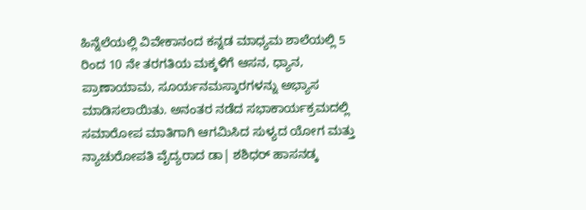ಹಿನ್ನೆಲೆಯಲ್ಲಿ ವಿವೇಕಾನಂದ ಕನ್ನಡ ಮಾಧ್ಯಮ ಶಾಲೆಯಲ್ಲಿ 5 ರಿಂದ 10 ನೇ ತರಗತಿಯ ಮಕ್ಕಳಿಗೆ ಆಸನ, ಧ್ಯಾನ, ಪ್ರಾಣಾಯಾಮ, ಸೂರ್ಯನಮಸ್ಕಾರಗಳನ್ನು ಅಭ್ಯಾಸ ಮಾಡಿಸಲಾಯಿತು. ಅನಂತರ ನಡೆದ ಸಭಾಕಾರ್ಯಕ್ರಮದಲ್ಲಿ ಸಮಾರೋಪ ಮಾತಿಗಾಗಿ ಆಗಮಿಸಿದ ಸುಳ್ಯದ ಯೋಗ ಮತ್ತು ನ್ಯಾಚುರೋಪತಿ ವೈದ್ಯರಾದ ಡಾ| ಶಶಿಧರ್ ಹಾಸನಡ್ಕ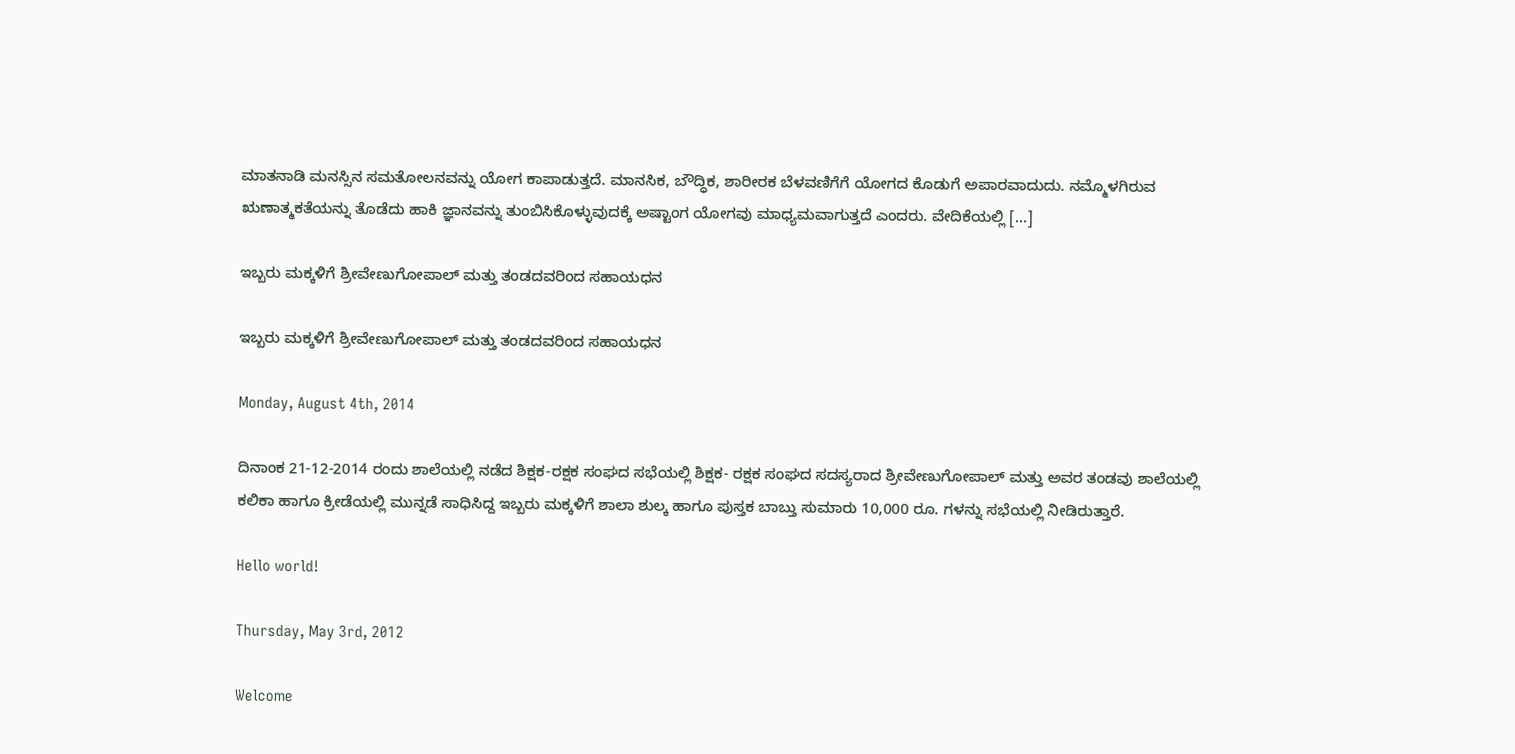ಮಾತನಾಡಿ ಮನಸ್ಸಿನ ಸಮತೋಲನವನ್ನು ಯೋಗ ಕಾಪಾಡುತ್ತದೆ. ಮಾನಸಿಕ, ಬೌದ್ಧಿಕ, ಶಾರೀರಕ ಬೆಳವಣಿಗೆಗೆ ಯೋಗದ ಕೊಡುಗೆ ಅಪಾರವಾದುದು. ನಮ್ಮೊಳಗಿರುವ ಋಣಾತ್ಮಕತೆಯನ್ನು ತೊಡೆದು ಹಾಕಿ ಜ್ಞಾನವನ್ನು ತುಂಬಿಸಿಕೊಳ್ಳುವುದಕ್ಕೆ ಅಷ್ಟಾಂಗ ಯೋಗವು ಮಾಧ್ಯಮವಾಗುತ್ತದೆ ಎಂದರು. ವೇದಿಕೆಯಲ್ಲಿ […]

ಇಬ್ಬರು ಮಕ್ಕಳಿಗೆ ಶ್ರೀವೇಣುಗೋಪಾಲ್ ಮತ್ತು ತಂಡದವರಿಂದ ಸಹಾಯಧನ

ಇಬ್ಬರು ಮಕ್ಕಳಿಗೆ ಶ್ರೀವೇಣುಗೋಪಾಲ್ ಮತ್ತು ತಂಡದವರಿಂದ ಸಹಾಯಧನ

Monday, August 4th, 2014

ದಿನಾಂಕ 21-12-2014 ರಂದು ಶಾಲೆಯಲ್ಲಿ ನಡೆದ ಶಿಕ್ಷಕ-ರಕ್ಷಕ ಸಂಘದ ಸಭೆಯಲ್ಲಿ ಶಿಕ್ಷಕ- ರಕ್ಷಕ ಸಂಘದ ಸದಸ್ಯರಾದ ಶ್ರೀವೇಣುಗೋಪಾಲ್ ಮತ್ತು ಅವರ ತಂಡವು ಶಾಲೆಯಲ್ಲಿ ಕಲಿಕಾ ಹಾಗೂ ಕ್ರೀಡೆಯಲ್ಲಿ ಮುನ್ನಡೆ ಸಾಧಿಸಿದ್ದ ಇಬ್ಬರು ಮಕ್ಕಳಿಗೆ ಶಾಲಾ ಶುಲ್ಕ ಹಾಗೂ ಪುಸ್ತಕ ಬಾಬ್ತು ಸುಮಾರು 10,000 ರೂ. ಗಳನ್ನು ಸಭೆಯಲ್ಲಿ ನೀಡಿರುತ್ತಾರೆ.

Hello world!

Thursday, May 3rd, 2012

Welcome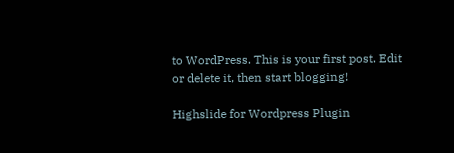to WordPress. This is your first post. Edit or delete it, then start blogging!

Highslide for Wordpress Plugin